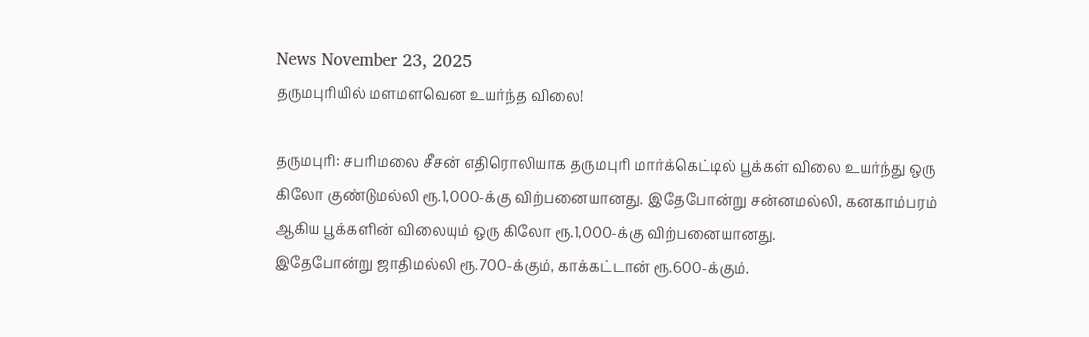News November 23, 2025
தருமபுரியில் மளமளவென உயர்ந்த விலை!

தருமபுரி: சபரிமலை சீசன் எதிரொலியாக தருமபுரி மார்க்கெட்டில் பூக்கள் விலை உயர்ந்து ஒரு கிலோ குண்டுமல்லி ரூ.1,000-க்கு விற்பனையானது. இதேபோன்று சன்னமல்லி, கனகாம்பரம் ஆகிய பூக்களின் விலையும் ஒரு கிலோ ரூ.1,000-க்கு விற்பனையானது.
இதேபோன்று ஜாதிமல்லி ரூ.700-க்கும், காக்கட்டான் ரூ.600-க்கும்.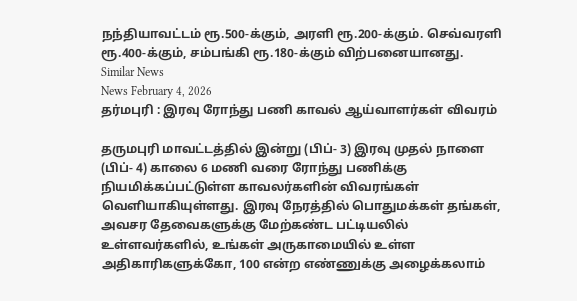நந்தியாவட்டம் ரூ.500-க்கும், அரளி ரூ.200-க்கும். செவ்வரளி ரூ.400-க்கும், சம்பங்கி ரூ.180-க்கும் விற்பனையானது.
Similar News
News February 4, 2026
தர்மபுரி : இரவு ரோந்து பணி காவல் ஆய்வாளர்கள் விவரம்

தருமபுரி மாவட்டத்தில் இன்று (பிப்- 3) இரவு முதல் நாளை (பிப்- 4) காலை 6 மணி வரை ரோந்து பணிக்கு நியமிக்கப்பட்டுள்ள காவலர்களின் விவரங்கள் வெளியாகியுள்ளது. இரவு நேரத்தில் பொதுமக்கள் தங்கள், அவசர தேவைகளுக்கு மேற்கண்ட பட்டியலில் உள்ளவர்களில், உங்கள் அருகாமையில் உள்ள அதிகாரிகளுக்கோ, 100 என்ற எண்ணுக்கு அழைக்கலாம்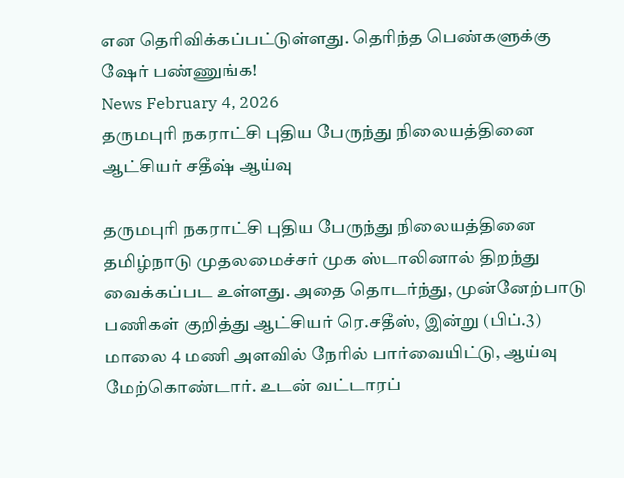என தெரிவிக்கப்பட்டுள்ளது. தெரிந்த பெண்களுக்கு ஷேர் பண்ணுங்க!
News February 4, 2026
தருமபுரி நகராட்சி புதிய பேருந்து நிலையத்தினை ஆட்சியர் சதீஷ் ஆய்வு

தருமபுரி நகராட்சி புதிய பேருந்து நிலையத்தினை தமிழ்நாடு முதலமைச்சர் முக ஸ்டாலினால் திறந்து வைக்கப்பட உள்ளது. அதை தொடர்ந்து, முன்னேற்பாடு பணிகள் குறித்து ஆட்சியர் ரெ.சதீஸ், இன்று (பிப்.3) மாலை 4 மணி அளவில் நேரில் பார்வையிட்டு, ஆய்வு மேற்கொண்டார். உடன் வட்டாரப்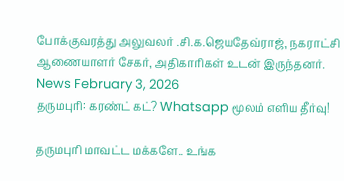போக்குவரத்து அலுவலர் .சி.க.ஜெயதேவ்ராஜ், நகராட்சி ஆணையாளர் சேகர், அதிகாரிகள் உடன் இருந்தனர்.
News February 3, 2026
தருமபுரி: கரண்ட் கட்? Whatsapp மூலம் எளிய தீர்வு!

தருமபுரி மாவட்ட மக்களே.. உங்க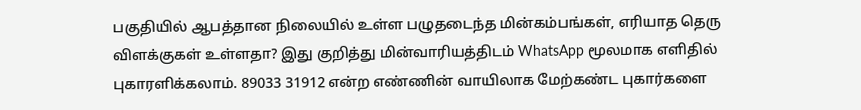பகுதியில் ஆபத்தான நிலையில் உள்ள பழுதடைந்த மின்கம்பங்கள், எரியாத தெரு விளக்குகள் உள்ளதா? இது குறித்து மின்வாரியத்திடம் WhatsApp மூலமாக எளிதில் புகாரளிக்கலாம். 89033 31912 என்ற எண்ணின் வாயிலாக மேற்கண்ட புகார்களை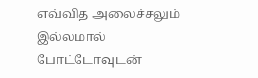எவ்வித அலைச்சலும் இல்லமால் போட்டோவுடன்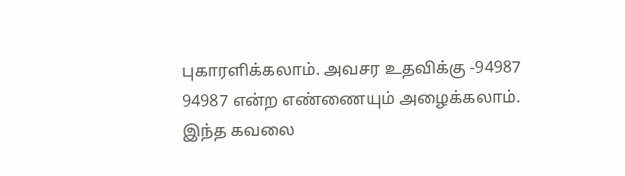புகாரளிக்கலாம். அவசர உதவிக்கு -94987 94987 என்ற எண்ணையும் அழைக்கலாம். இந்த கவலை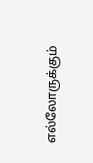எல்லோருக்கும்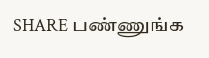SHARE பண்ணுங்க